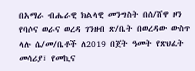በአማራ ብሔራዊ ክልላዊ መንግስት በሰ/ሸዋ ዞን የባሶና ወራና ወረዳ ገንዘብ ጽ/ቤት በወረዳው ውስጥ ላሉ ሴ/መ/ቤቶች ለ2019 በጀት ዓመት የጽህፈት መሳሪያ፣ የመኪና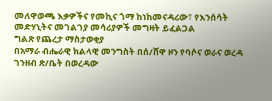መለዋወጫ እቃዎችና የመኪና ጎማ ከነከመናዳሪው፣ የእንሰሳት መድሃኒትና መገልገያ መሳሪያዎች መግዛት ይፈልጋል
ግልጽ የጨረታ ማስታወቂያ
በአማራ ብሔራዊ ክልላዊ መንግስት በሰ/ሸዋ ዞን የባሶና ወራና ወረዳ ገንዘብ ጽ/ቤት በወረዳው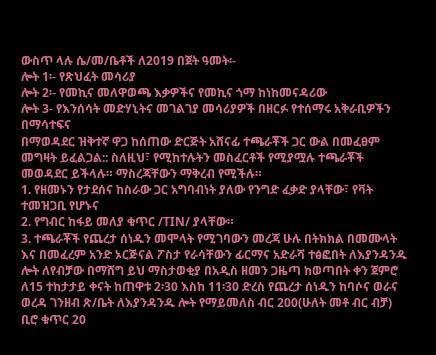ውስጥ ላሉ ሴ/መ/ቤቶች ለ2019 በጀት ዓመት፡-
ሎት 1፡- የጽህፈት መሳሪያ
ሎት 2፡- የመኪና መለዋወጫ እቃዎችና የመኪና ጎማ ከነከመናዳሪው
ሎት 3- የእንሰሳት መድሃኒትና መገልገያ መሳሪያዎች በዘርፉ የተሰማሩ አቅራቢዎችን በማሳተፍና
በማወዳደር ዝቅተኛ ዋጋ ከሰጠው ድርጅት አሸናፊ ተጫራቾች ጋር ውል በመፈፀም መግዛት ይፈልጋል:: ስለዚህ፣ የሚከተሉትን መስፈርቶች የሚያሟሉ ተጫራቾች መወዳደር ይችላሉ። ማስረጃቸውን ማቅረብ የሚችሉ።
1. የዘመኑን የታደሰና ከስራው ጋር አግባብነት ያለው የንግድ ፈቃድ ያላቸው፣ የቫት ተመዝጋቢ የሆኑና
2. የግብር ከፋይ መለያ ቁጥር /TIN/ ያላቸው።
3. ተጫራቾች የጨረታ ሰነዱን መሞላት የሚገባውን መረጃ ሁሉ በትክክል በመሙላት እና በመፈረም አንድ ኦርጅናል ፖስታ የራሳቸውን ፊርማና አድራሻ ተፅፎበት ለእያንዳንዱ ሎት ለየብቻው በማሸግ ይህ ማስታወቂያ በአዲስ ዘመን ጋዜጣ ከወጣበት ቀን ጀምሮ ለ15 ተከታታይ ቀናት ከጠዋቱ 2፡30 እስከ 11፡30 ድረስ የጨረታ ሰነዱን ከባሶና ወራና ወረዳ ገንዘብ ጽ/ቤት ለእያንዳንዱ ሎት የማይመለስ ብር 200(ሁለት መቶ ብር ብቻ) ቢሮ ቁጥር 20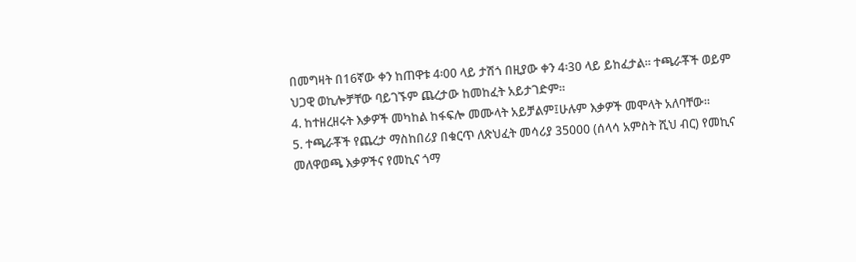በመግዛት በ16ኛው ቀን ከጠዋቱ 4፡00 ላይ ታሽጎ በዚያው ቀን 4፡30 ላይ ይከፈታል፡፡ ተጫራቾች ወይም ህጋዊ ወኪሎቻቸው ባይገኙም ጨረታው ከመከፈት አይታገድም።
4. ከተዘረዘሩት እቃዎች መካከል ከፋፍሎ መሙላት አይቻልም፤ሁሉም እቃዎች መሞላት አለባቸው።
5. ተጫራቾች የጨረታ ማስከበሪያ በቁርጥ ለጽህፈት መሳሪያ 35000 (ሰላሳ አምስት ሺህ ብር) የመኪና መለዋወጫ እቃዎችና የመኪና ጎማ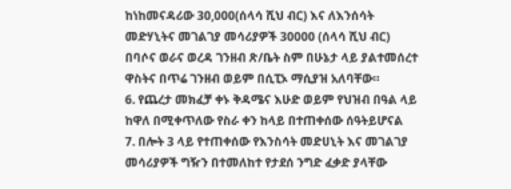ከነከመናዳሪው 30,000(ሰላሳ ሺህ ብር) እና ለእንሰሳት መድሃኒትና መገልገያ መሳሪያዎች 30000 (ሰላሳ ሺህ ብር) በባሶና ወራና ወረዳ ገንዘብ ጽ/ቤት ስም በሁኔታ ላይ ያልተመሰረተ ዋስትና በጥሬ ገንዘብ ወይም በሲፒኦ ማሲያዝ አለባቸው።
6. የጨረታ መክፈቻ ቀኑ ቅዳሜና እሁድ ወይም የህዝብ በዓል ላይ ከዋለ በሚቀጥለው የስራ ቀን ከላይ በተጠቀሰው ሰዓትይሆናል
7. በሎት 3 ላይ የተጠቀሰው የእንስሳት መድሀኒት እና መገልገያ መሳሪያዎች ግዥን በተመለከተ የታደሰ ንግድ ፈቃድ ያላቸው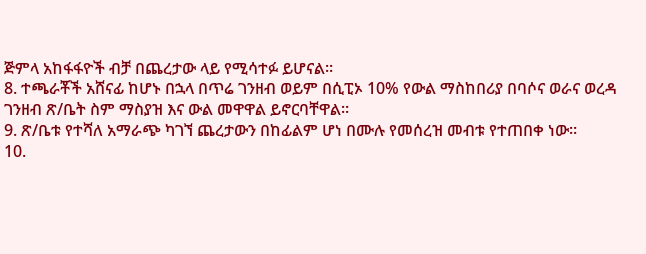ጅምላ አከፋፋዮች ብቻ በጨረታው ላይ የሚሳተፉ ይሆናል።
8. ተጫራቾች አሸናፊ ከሆኑ በኋላ በጥሬ ገንዘብ ወይም በሲፒኦ 10% የውል ማስከበሪያ በባሶና ወራና ወረዳ ገንዘብ ጽ/ቤት ስም ማስያዝ እና ውል መዋዋል ይኖርባቸዋል።
9. ጽ/ቤቱ የተሻለ አማራጭ ካገኘ ጨረታውን በከፊልም ሆነ በሙሉ የመሰረዝ መብቱ የተጠበቀ ነው።
10.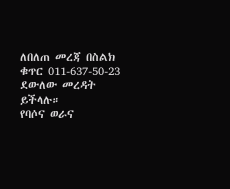ለበለጠ መረጃ በስልክ ቁጥር 011-637-50-23 ደውለው መረዳት ይችላሉ።
የባሶና ወራና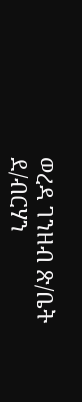ወረዳ ገንዘብ ጽ/ቤት
ደ/ብርሃን